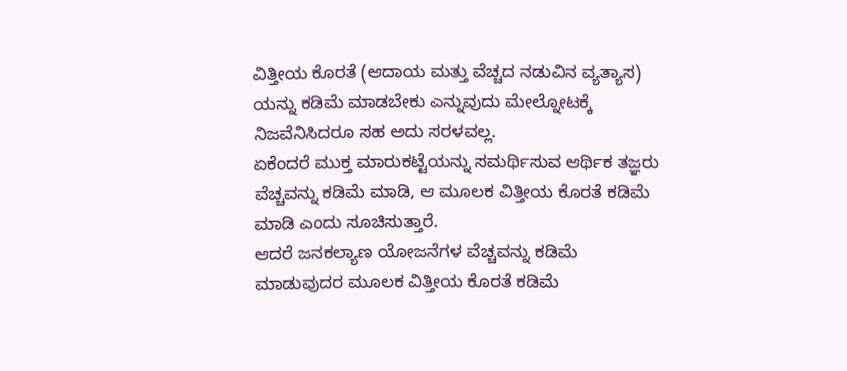ವಿತ್ತೀಯ ಕೊರತೆ (ಆದಾಯ ಮತ್ತು ವೆಚ್ಚದ ನಡುವಿನ ವ್ಯತ್ಯಾಸ) ಯನ್ನು ಕಡಿಮೆ ಮಾಡಬೇಕು ಎನ್ನುವುದು ಮೇಲ್ನೋಟಕ್ಕೆ ನಿಜವೆನಿಸಿದರೂ ಸಹ ಅದು ಸರಳವಲ್ಲ.
ಏಕೆಂದರೆ ಮುಕ್ತ ಮಾರುಕಟ್ಟೆಯನ್ನು ಸಮರ್ಥಿಸುವ ಆರ್ಥಿಕ ತಜ್ಞರು ವೆಚ್ಚವನ್ನು ಕಡಿಮೆ ಮಾಡಿ, ಆ ಮೂಲಕ ವಿತ್ತೀಯ ಕೊರತೆ ಕಡಿಮೆ ಮಾಡಿ ಎಂದು ಸೂಚಿಸುತ್ತಾರೆ.
ಆದರೆ ಜನಕಲ್ಯಾಣ ಯೋಜನೆಗಳ ವೆಚ್ಚವನ್ನು ಕಡಿಮೆ ಮಾಡುವುದರ ಮೂಲಕ ವಿತ್ತೀಯ ಕೊರತೆ ಕಡಿಮೆ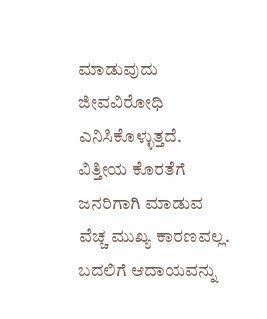ಮಾಡುವುದು ಜೀವವಿರೋಧಿ ಎನಿಸಿಕೊಳ್ಳುತ್ತದೆ. ವಿತ್ತೀಯ ಕೊರತೆಗೆ ಜನರಿಗಾಗಿ ಮಾಡುವ ವೆಚ್ಚ ಮುಖ್ಯ ಕಾರಣವಲ್ಲ.
ಬದಲಿಗೆ ಆದಾಯವನ್ನು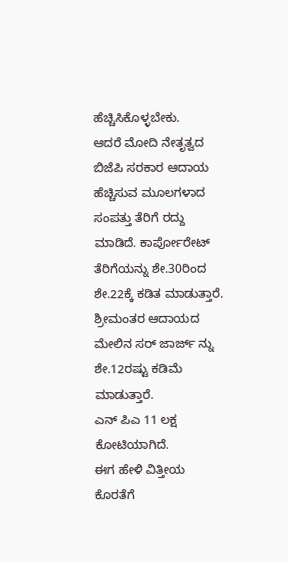ಹೆಚ್ಚಿಸಿಕೊಳ್ಳಬೇಕು.
ಆದರೆ ಮೋದಿ ನೇತೃತ್ವದ ಬಿಜೆಪಿ ಸರಕಾರ ಆದಾಯ ಹೆಚ್ಚಿಸುವ ಮೂಲಗಳಾದ ಸಂಪತ್ತು ತೆರಿಗೆ ರದ್ದು ಮಾಡಿದೆ. ಕಾರ್ಪೋರೇಟ್ ತೆರಿಗೆಯನ್ನು ಶೇ.30ರಿಂದ ಶೇ.22ಕ್ಕೆ ಕಡಿತ ಮಾಡುತ್ತಾರೆ. ಶ್ರೀಮಂತರ ಆದಾಯದ ಮೇಲಿನ ಸರ್ ಜಾರ್ಜ್ ನ್ನು
ಶೇ.12ರಷ್ಟು ಕಡಿಮೆ ಮಾಡುತ್ತಾರೆ.
ಎನ್ ಪಿಎ 11 ಲಕ್ಷ ಕೋಟಿಯಾಗಿದೆ.
ಈಗ ಹೇಳಿ ವಿತ್ತೀಯ ಕೊರತೆಗೆ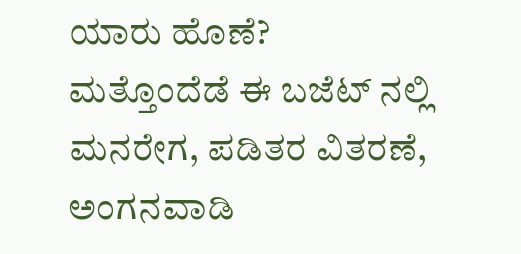ಯಾರು ಹೊಣೆ?
ಮತ್ತೊಂದೆಡೆ ಈ ಬಜೆಟ್ ನಲ್ಲಿ ಮನರೇಗ, ಪಡಿತರ ವಿತರಣೆ, ಅಂಗನವಾಡಿ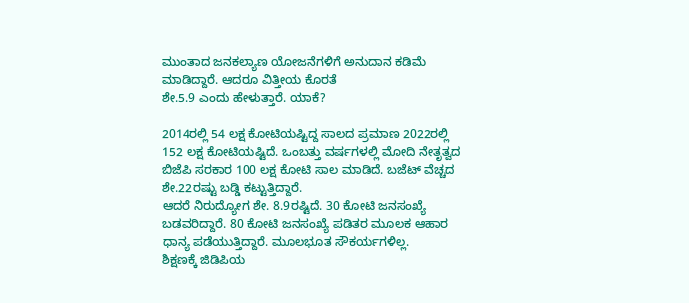ಮುಂತಾದ ಜನಕಲ್ಯಾಣ ಯೋಜನೆಗಳಿಗೆ ಅನುದಾನ ಕಡಿಮೆ ಮಾಡಿದ್ದಾರೆ. ಆದರೂ ವಿತ್ತೀಯ ಕೊರತೆ
ಶೇ.5.9 ಎಂದು ಹೇಳುತ್ತಾರೆ. ಯಾಕೆ?

2014ರಲ್ಲಿ 54 ಲಕ್ಷ ಕೋಟಿಯಷ್ಟಿದ್ದ ಸಾಲದ ಪ್ರಮಾಣ 2022ರಲ್ಲಿ 152 ಲಕ್ಷ ಕೋಟಿಯಷ್ಟಿದೆ. ಒಂಬತ್ತು ವರ್ಷಗಳಲ್ಲಿ ಮೋದಿ ನೇತೃತ್ವದ ಬಿಜೆಪಿ ಸರಕಾರ 100 ಲಕ್ಷ ಕೋಟಿ ಸಾಲ ಮಾಡಿದೆ. ಬಜೆಟ್ ವೆಚ್ಚದ ಶೇ.22ರಷ್ಟು ಬಡ್ಡಿ ಕಟ್ಟುತ್ತಿದ್ದಾರೆ.
ಆದರೆ ನಿರುದ್ಯೋಗ ಶೇ. 8.9ರಷ್ಟಿದೆ. 30 ಕೋಟಿ ಜನಸಂಖ್ಯೆ ಬಡವರಿದ್ದಾರೆ. 80 ಕೋಟಿ ಜನಸಂಖ್ಯೆ ಪಡಿತರ ಮೂಲಕ ಆಹಾರ ಧಾನ್ಯ ಪಡೆಯುತ್ತಿದ್ದಾರೆ. ಮೂಲಭೂತ ಸೌಕರ್ಯಗಳಿಲ್ಲ.
ಶಿಕ್ಷಣಕ್ಕೆ ಜಿಡಿಪಿಯ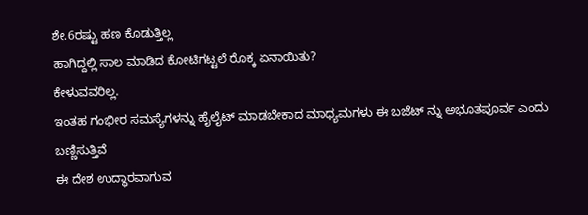ಶೇ.6ರಷ್ಟು ಹಣ ಕೊಡುತ್ತಿಲ್ಲ
ಹಾಗಿದ್ದಲ್ಲಿ ಸಾಲ ಮಾಡಿದ ಕೋಟಿಗಟ್ಟಲೆ ರೊಕ್ಕ ಏನಾಯಿತು?
ಕೇಳುವವರಿಲ್ಲ.
ಇಂತಹ ಗಂಭೀರ ಸಮಸ್ಯೆಗಳನ್ನು ಹೈಲೈಟ್ ಮಾಡಬೇಕಾದ ಮಾಧ್ಯಮಗಳು ಈ ಬಜೆಟ್ ನ್ನು ಅಭೂತಪೂರ್ವ ಎಂದು ಬಣ್ಣಿಸುತ್ತಿವೆ
ಈ ದೇಶ ಉದ್ಧಾರವಾಗುವ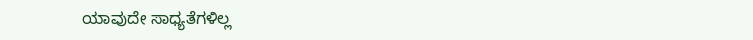ಯಾವುದೇ ಸಾಧ್ಯತೆಗಳಿಲ್ಲ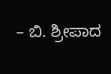– ಬಿ. ಶ್ರೀಪಾದ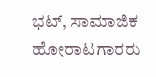ಭಟ್, ಸಾಮಾಜಿಕ ಹೋರಾಟಗಾರರು